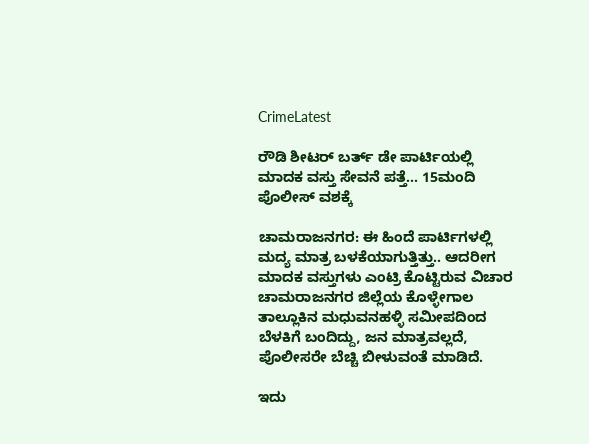CrimeLatest

ರೌಡಿ ಶೀಟರ್ ಬರ್ತ್ ಡೇ ಪಾರ್ಟಿಯಲ್ಲಿ ಮಾದಕ ವಸ್ತು ಸೇವನೆ ಪತ್ತೆ… 15ಮಂದಿ ಪೊಲೀಸ್ ವಶಕ್ಕೆ

ಚಾಮರಾಜನಗರ: ಈ ಹಿಂದೆ ಪಾರ್ಟಿಗಳಲ್ಲಿ ಮದ್ಯ ಮಾತ್ರ ಬಳಕೆಯಾಗುತ್ತಿತ್ತು.. ಆದರೀಗ ಮಾದಕ ವಸ್ತುಗಳು ಎಂಟ್ರಿ ಕೊಟ್ಟಿರುವ ವಿಚಾರ ಚಾಮರಾಜನಗರ ಜಿಲ್ಲೆಯ ಕೊಳ್ಳೇಗಾಲ ತಾಲ್ಲೂಕಿನ ಮಧುವನಹಳ್ಳಿ ಸಮೀಪದಿಂದ ಬೆಳಕಿಗೆ ಬಂದಿದ್ದು, ಜನ ಮಾತ್ರವಲ್ಲದೆ, ಪೊಲೀಸರೇ ಬೆಚ್ಚಿ ಬೀಳುವಂತೆ ಮಾಡಿದೆ.

ಇದು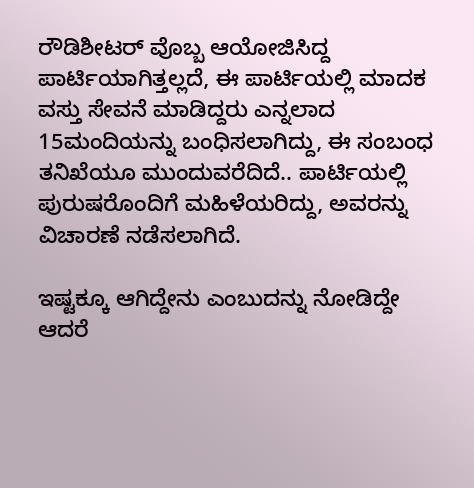ರೌಡಿಶೀಟರ್ ವೊಬ್ಬ ಆಯೋಜಿಸಿದ್ದ ಪಾರ್ಟಿಯಾಗಿತ್ತಲ್ಲದೆ, ಈ ಪಾರ್ಟಿಯಲ್ಲಿ ಮಾದಕ ವಸ್ತು ಸೇವನೆ ಮಾಡಿದ್ದರು ಎನ್ನಲಾದ 15ಮಂದಿಯನ್ನು ಬಂಧಿಸಲಾಗಿದ್ದು, ಈ ಸಂಬಂಧ ತನಿಖೆಯೂ ಮುಂದುವರೆದಿದೆ.. ಪಾರ್ಟಿಯಲ್ಲಿ  ಪುರುಷರೊಂದಿಗೆ ಮಹಿಳೆಯರಿದ್ದು, ಅವರನ್ನು ವಿಚಾರಣೆ ನಡೆಸಲಾಗಿದೆ.

ಇಷ್ಟಕ್ಕೂ ಆಗಿದ್ದೇನು ಎಂಬುದನ್ನು ನೋಡಿದ್ದೇ ಆದರೆ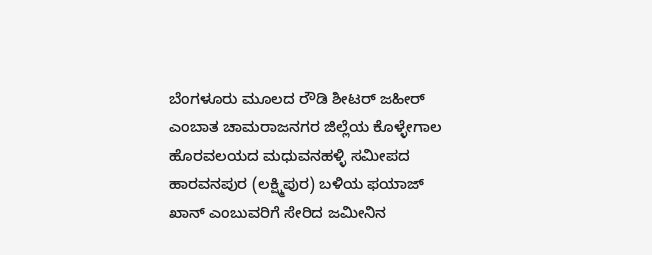ಬೆಂಗಳೂರು ಮೂಲದ ರೌಡಿ ಶೀಟರ್‌ ಜಹೀರ್ ಎಂಬಾತ ಚಾಮರಾಜನಗರ ಜಿಲ್ಲೆಯ ಕೊಳ್ಳೇಗಾಲ ಹೊರವಲಯದ ಮಧುವನಹಳ್ಳಿ ಸಮೀಪದ  ಹಾರವನಪುರ (ಲಕ್ಷ್ಮಿಪುರ) ಬಳಿಯ ಫಯಾಜ್‌ ಖಾನ್‌ ಎಂಬುವರಿಗೆ ಸೇರಿದ ಜಮೀನಿನ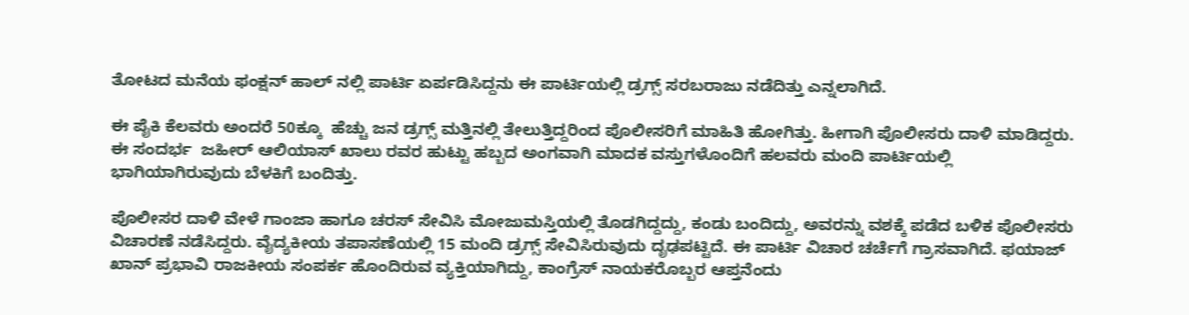ತೋಟದ ಮನೆಯ ಫಂಕ್ಷನ್‌ ಹಾಲ್‌ ನಲ್ಲಿ ಪಾರ್ಟಿ ಏರ್ಪಡಿಸಿದ್ದನು ಈ ಪಾರ್ಟಿಯಲ್ಲಿ ಡ್ರಗ್ಸ್ ಸರಬರಾಜು ನಡೆದಿತ್ತು ಎನ್ನಲಾಗಿದೆ.

ಈ ಪೈಕಿ ಕೆಲವರು ಅಂದರೆ 50ಕ್ಕೂ  ಹೆಚ್ಚು ಜನ ಡ್ರಗ್ಸ್ ಮತ್ತಿನಲ್ಲಿ ತೇಲುತ್ತಿದ್ದರಿಂದ ಪೊಲೀಸರಿಗೆ ಮಾಹಿತಿ ಹೋಗಿತ್ತು. ಹೀಗಾಗಿ ಪೊಲೀಸರು ದಾಳಿ ಮಾಡಿದ್ದರು. ಈ ಸಂದರ್ಭ  ಜಹೀರ್‌ ಆಲಿಯಾಸ್‌ ಖಾಲು ರವರ ಹುಟ್ಟು ಹಬ್ಬದ ಅಂಗವಾಗಿ ಮಾದಕ ವಸ್ತುಗಳೊಂದಿಗೆ ಹಲವರು ಮಂದಿ ಪಾರ್ಟಿಯಲ್ಲಿ ಭಾಗಿಯಾಗಿರುವುದು ಬೆಳಕಿಗೆ ಬಂದಿತ್ತು.

ಪೊಲೀಸರ ದಾಳಿ ವೇಳೆ ಗಾಂಜಾ ಹಾಗೂ ಚರಸ್ ಸೇವಿಸಿ ಮೋಜುಮಸ್ತಿಯಲ್ಲಿ ತೊಡಗಿದ್ದದ್ದು, ಕಂಡು ಬಂದಿದ್ದು, ಅವರನ್ನು ವಶಕ್ಕೆ ಪಡೆದ ಬಳಿಕ ಪೊಲೀಸರು ವಿಚಾರಣೆ ನಡೆಸಿದ್ದರು. ವೈದ್ಯಕೀಯ ತಪಾಸಣೆಯಲ್ಲಿ 15 ಮಂದಿ ಡ್ರಗ್ಸ್ ಸೇವಿಸಿರುವುದು ದೃಢಪಟ್ಟಿದೆ. ಈ ಪಾರ್ಟಿ ವಿಚಾರ ಚರ್ಚೆಗೆ ಗ್ರಾಸವಾಗಿದೆ. ಫಯಾಜ್ ಖಾನ್ ಪ್ರಭಾವಿ ರಾಜಕೀಯ ಸಂಪರ್ಕ ಹೊಂದಿರುವ ವ್ಯಕ್ತಿಯಾಗಿದ್ದು, ಕಾಂಗ್ರೆಸ್ ನಾಯಕರೊಬ್ಬರ ಆಪ್ತನೆಂದು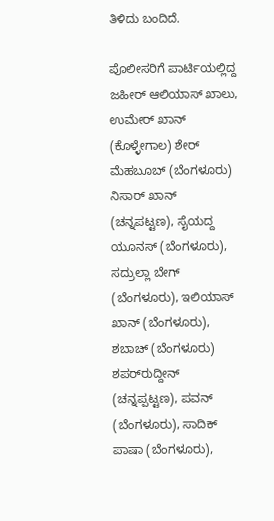ತಿಳಿದು ಬಂದಿದೆ.

ಪೊಲೀಸರಿಗೆ ಪಾರ್ಟಿಯಲ್ಲಿದ್ದ ಜಹೀರ್ ಆಲಿಯಾಸ್‌ ಖಾಲು, ಉಮೇರ್‌ ಖಾನ್‌ (ಕೊಳ್ಳೇಗಾಲ) ಶೇರ್ ಮೆಹಬೂಬ್‌ (ಬೆಂಗಳೂರು) ನಿಸಾರ್‌ ಖಾನ್‌ (ಚನ್ನಪಟ್ಟಣ), ಸೈಯದ್ದ ಯೂನಸ್‌ (ಬೆಂಗಳೂರು), ಸದ್ರುಲ್ಲಾ ಬೇಗ್‌ (ಬೆಂಗಳೂರು), ಇಲಿಯಾಸ್‌ ಖಾನ್‌ (ಬೆಂಗಳೂರು), ಶಬಾಚ್‌ (ಬೆಂಗಳೂರು) ಶಪರ್‌ರುದ್ದೀನ್‌ (ಚನ್ನಪ್ಪಟ್ಟಣ), ಪವನ್‌ (ಬೆಂಗಳೂರು), ಸಾದಿಕ್‌ ಪಾಷಾ (ಬೆಂಗಳೂರು),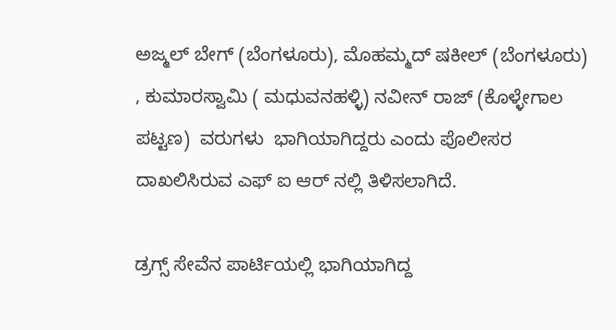ಅಜ್ಮಲ್‌ ಬೇಗ್‌ (ಬೆಂಗಳೂರು), ಮೊಹಮ್ಮದ್‌ ಷಕೀಲ್‌ (ಬೆಂಗಳೂರು) , ಕುಮಾರಸ್ವಾಮಿ ( ಮಧುವನಹಳ್ಳಿ) ನವೀನ್‌ ರಾಜ್‌ (ಕೊಳ್ಳೇಗಾಲ ಪಟ್ಟಣ)  ವರುಗಳು  ಭಾಗಿಯಾಗಿದ್ದರು ಎಂದು ಪೊಲೀಸರ ದಾಖಲಿಸಿರುವ ಎಫ್‌ ಐ ಆರ್‌ ನಲ್ಲಿ ತಿಳಿಸಲಾಗಿದೆ.

ಡ್ರಗ್ಸ್‌ ಸೇವೆನ ಪಾರ್ಟಿಯಲ್ಲಿ ಭಾಗಿಯಾಗಿದ್ದ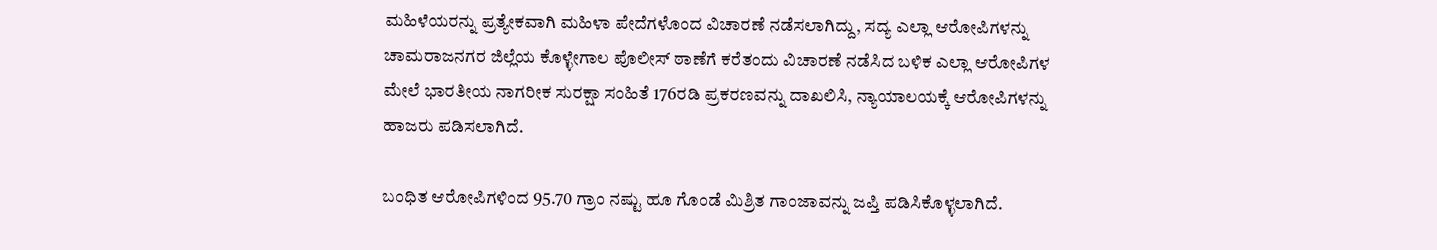ಮಹಿಳೆಯರನ್ನು ಪ್ರತ್ಯೇಕವಾಗಿ ಮಹಿಳಾ ಪೇದೆಗಳೊಂದ ವಿಚಾರಣೆ ನಡೆಸಲಾಗಿದ್ದು, ಸದ್ಯ ಎಲ್ಲಾ ಆರೋಪಿಗಳನ್ನು  ಚಾಮರಾಜನಗರ ಜಿಲ್ಲೆಯ ಕೊಳ್ಳೇಗಾಲ ಪೊಲೀಸ್ ಠಾಣೆಗೆ ಕರೆತಂದು ವಿಚಾರಣೆ ನಡೆಸಿದ ಬಳಿಕ ಎಲ್ಲಾ ಆರೋಪಿಗಳ ಮೇಲೆ ಭಾರತೀಯ ನಾಗರೀಕ ಸುರಕ್ಷಾ ಸಂಹಿತೆ 176ರಡಿ ಪ್ರಕರಣವನ್ನು ದಾಖಲಿಸಿ, ನ್ಯಾಯಾಲಯಕ್ಕೆ ಆರೋಪಿಗಳನ್ನು ಹಾಜರು ಪಡಿಸಲಾಗಿದೆ.

ಬಂಧಿತ ಆರೋಪಿಗಳಿಂದ 95.70 ಗ್ರಾಂ ನಷ್ಟು ಹೂ ಗೊಂಡೆ ಮಿಶ್ರಿತ ಗಾಂಜಾವನ್ನು ಜಪ್ತಿ ಪಡಿಸಿಕೊಳ್ಳಲಾಗಿದೆ.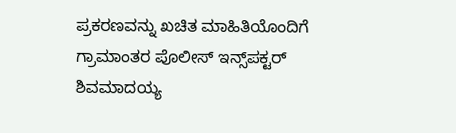ಪ್ರಕರಣವನ್ನು ಖಚಿತ ಮಾಹಿತಿಯೊಂದಿಗೆ ಗ್ರಾಮಾಂತರ ಪೊಲೀಸ್‌ ಇನ್ಸ್‌ಪಕ್ಟರ್‌ ಶಿವಮಾದಯ್ಯ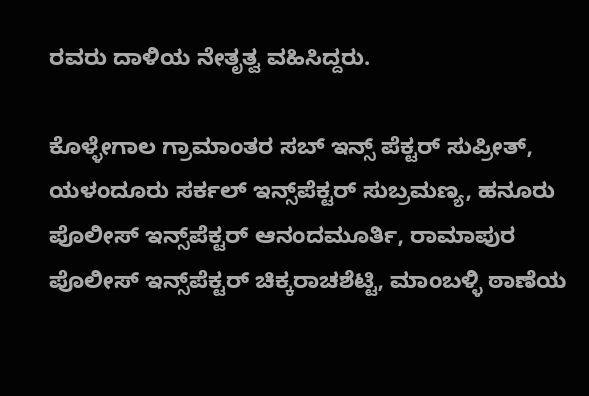ರವರು ದಾಳಿಯ ನೇತೃತ್ವ ವಹಿಸಿದ್ದರು.

ಕೊಳ್ಳೇಗಾಲ ಗ್ರಾಮಾಂತರ ಸಬ್‌ ಇನ್ಸ್‌ ಪೆಕ್ಟರ್‌ ಸುಪ್ರೀತ್‌, ಯಳಂದೂರು ಸರ್ಕಲ್‌ ಇನ್ಸ್‌ಪೆಕ್ಟರ್‌ ಸುಬ್ರಮಣ್ಯ, ಹನೂರು ಪೊಲೀಸ್‌ ಇನ್ಸ್‌ಪೆಕ್ಟರ್‌ ಆನಂದಮೂರ್ತಿ, ರಾಮಾಪುರ ಪೊಲೀಸ್‌ ಇನ್ಸ್‌ಪೆಕ್ಟರ್‌ ಚಿಕ್ಕರಾಚಶೆಟ್ಟಿ, ಮಾಂಬಳ್ಳಿ ಠಾಣೆಯ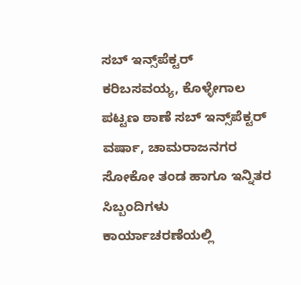ಸಬ್‌ ಇನ್ಸ್‌ಪೆಕ್ಟರ್ ಕರಿಬಸವಯ್ಯ, ಕೊಳ್ಳೇಗಾಲ ಪಟ್ಟಣ ಠಾಣೆ ಸಬ್‌ ಇನ್ಸ್‌ಪೆಕ್ಟರ್‌ ವರ್ಷಾ, ಚಾಮರಾಜನಗರ ಸೋಕೋ ತಂಡ ಹಾಗೂ ಇನ್ನಿತರ ಸಿಬ್ಬಂದಿಗಳು ಕಾರ್ಯಾಚರಣೆಯಲ್ಲಿ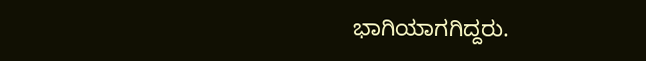ಭಾಗಿಯಾಗಗಿದ್ದರು.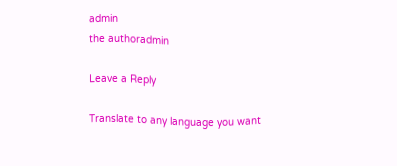admin
the authoradmin

Leave a Reply

Translate to any language you want